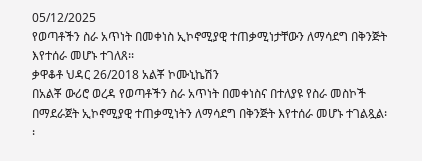05/12/2025
የወጣቶችን ስራ አጥነት በመቀነስ ኢኮኖሚያዊ ተጠቃሚነታቸውን ለማሳደግ በቅንጅት እየተሰራ መሆኑ ተገለጸ፡፡
ቃዋቆቶ ህዳር 26/2018 አልቾ ኮሙኒኬሽን
በአልቾ ውሪሮ ወረዳ የወጣቶችን ስራ አጥነት በመቀነስና በተለያዩ የስራ መስኮች በማደራጀት ኢኮኖሚያዊ ተጠቃሚነትን ለማሳደግ በቅንጅት እየተሰራ መሆኑ ተገልጿል፡፡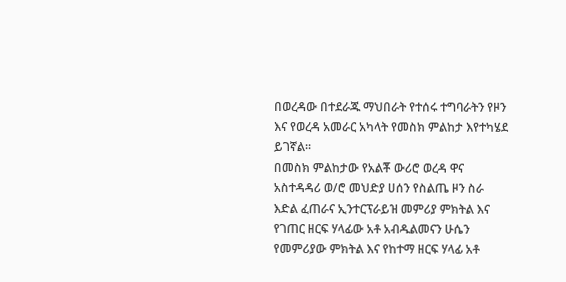በወረዳው በተደራጁ ማህበራት የተሰሩ ተግባራትን የዞን እና የወረዳ አመራር አካላት የመስክ ምልከታ እየተካሄደ ይገኛል፡፡
በመስክ ምልከታው የአልቾ ውሪሮ ወረዳ ዋና አስተዳዳሪ ወ/ሮ መህድያ ሀሰን የስልጤ ዞን ስራ እድል ፈጠራና ኢንተርፕራይዝ መምሪያ ምክትል እና የገጠር ዘርፍ ሃላፊው አቶ አብዱልመናን ሁሴን የመምሪያው ምክትል እና የከተማ ዘርፍ ሃላፊ አቶ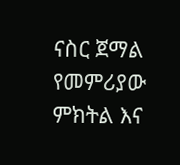ናስር ጀማል የመምሪያው ምክትል እና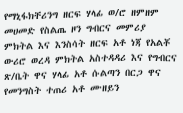የማኒፋክቸሪንግ ዘርፍ ሃላፊ ወ/ሮ ዘምዘም መሀመድ የስልጤ ዞን ግብርና መምሪያ ምክትል እና እንስሳት ዘርፍ አቶ ነጃ የአልቾ ውሪሮ ወረዳ ምክትል አስተዳዳሪ እና የግብርና ጽ/ቤት ዋና ሃላፊ አቶ ሱልጣን በርጋ ዋና የመንግስት ተጠሪ አቶ ሙዘይን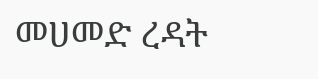መሀመድ ረዳት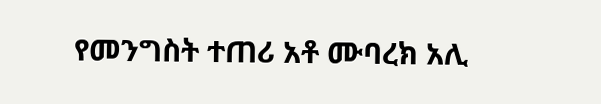የመንግስት ተጠሪ አቶ ሙባረክ አሊ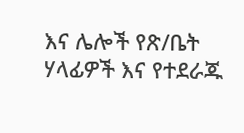እና ሌሎች የጽ/ቤት ሃላፊዎች እና የተደራጁ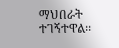ማህበራት ተገኝተዋል፡፡